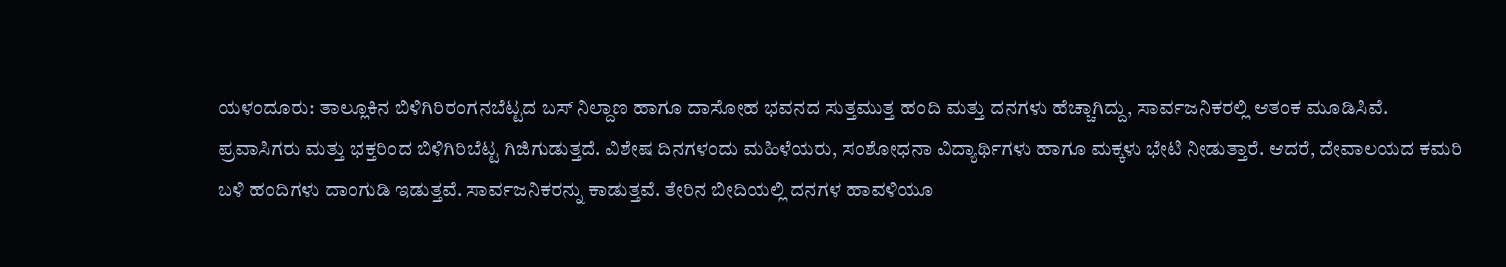ಯಳಂದೂರು: ತಾಲ್ಲೂಕಿನ ಬಿಳಿಗಿರಿರಂಗನಬೆಟ್ಟದ ಬಸ್ ನಿಲ್ದಾಣ ಹಾಗೂ ದಾಸೋಹ ಭವನದ ಸುತ್ತಮುತ್ತ ಹಂದಿ ಮತ್ತು ದನಗಳು ಹೆಚ್ಚಾಗಿದ್ದು, ಸಾರ್ವಜನಿಕರಲ್ಲಿ ಆತಂಕ ಮೂಡಿಸಿವೆ.
ಪ್ರವಾಸಿಗರು ಮತ್ತು ಭಕ್ತರಿಂದ ಬಿಳಿಗಿರಿಬೆಟ್ಟ ಗಿಜಿಗುಡುತ್ತದೆ. ವಿಶೇಷ ದಿನಗಳಂದು ಮಹಿಳೆಯರು, ಸಂಶೋಧನಾ ವಿದ್ಯಾರ್ಥಿಗಳು ಹಾಗೂ ಮಕ್ಕಳು ಭೇಟಿ ನೀಡುತ್ತಾರೆ. ಆದರೆ, ದೇವಾಲಯದ ಕಮರಿ ಬಳಿ ಹಂದಿಗಳು ದಾಂಗುಡಿ ಇಡುತ್ತವೆ. ಸಾರ್ವಜನಿಕರನ್ನು ಕಾಡುತ್ತವೆ. ತೇರಿನ ಬೀದಿಯಲ್ಲಿ ದನಗಳ ಹಾವಳಿಯೂ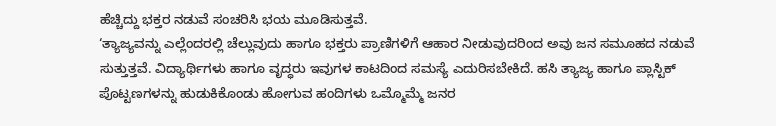ಹೆಚ್ಚಿದ್ದು ಭಕ್ತರ ನಡುವೆ ಸಂಚರಿಸಿ ಭಯ ಮೂಡಿಸುತ್ತವೆ.
‘ತ್ಯಾಜ್ಯವನ್ನು ಎಲ್ಲೆಂದರಲ್ಲಿ ಚೆಲ್ಲುವುದು ಹಾಗೂ ಭಕ್ತರು ಪ್ರಾಣಿಗಳಿಗೆ ಆಹಾರ ನೀಡುವುದರಿಂದ ಅವು ಜನ ಸಮೂಹದ ನಡುವೆ ಸುತ್ತುತ್ತವೆ. ವಿದ್ಯಾರ್ಥಿಗಳು ಹಾಗೂ ವೃದ್ಧರು ಇವುಗಳ ಕಾಟದಿಂದ ಸಮಸ್ಯೆ ಎದುರಿಸಬೇಕಿದೆ. ಹಸಿ ತ್ಯಾಜ್ಯ ಹಾಗೂ ಪ್ಲಾಸ್ಟಿಕ್ ಪೊಟ್ಟಣಗಳನ್ನು ಹುಡುಕಿಕೊಂಡು ಹೋಗುವ ಹಂದಿಗಳು ಒಮ್ಮೊಮ್ಮೆ ಜನರ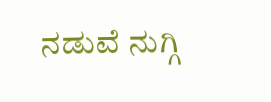ನಡುವೆ ನುಗ್ಗಿ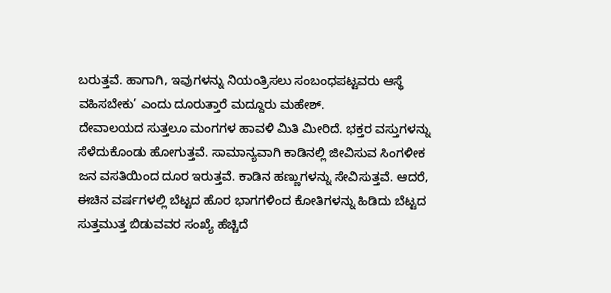ಬರುತ್ತವೆ. ಹಾಗಾಗಿ, ಇವುಗಳನ್ನು ನಿಯಂತ್ರಿಸಲು ಸಂಬಂಧಪಟ್ಟವರು ಆಸ್ಥೆ ವಹಿಸಬೇಕು’ ಎಂದು ದೂರುತ್ತಾರೆ ಮದ್ದೂರು ಮಹೇಶ್.
ದೇವಾಲಯದ ಸುತ್ತಲೂ ಮಂಗಗಳ ಹಾವಳಿ ಮಿತಿ ಮೀರಿದೆ. ಭಕ್ತರ ವಸ್ತುಗಳನ್ನು ಸೆಳೆದುಕೊಂಡು ಹೋಗುತ್ತವೆ. ಸಾಮಾನ್ಯವಾಗಿ ಕಾಡಿನಲ್ಲಿ ಜೀವಿಸುವ ಸಿಂಗಳೀಕ ಜನ ವಸತಿಯಿಂದ ದೂರ ಇರುತ್ತವೆ. ಕಾಡಿನ ಹಣ್ಣುಗಳನ್ನು ಸೇವಿಸುತ್ತವೆ. ಆದರೆ, ಈಚಿನ ವರ್ಷಗಳಲ್ಲಿ ಬೆಟ್ಟದ ಹೊರ ಭಾಗಗಳಿಂದ ಕೋತಿಗಳನ್ನು ಹಿಡಿದು ಬೆಟ್ಟದ ಸುತ್ತಮುತ್ತ ಬಿಡುವವರ ಸಂಖ್ಯೆ ಹೆಚ್ಚಿದೆ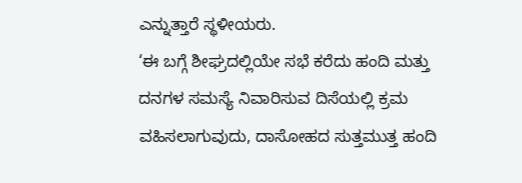ಎನ್ನುತ್ತಾರೆ ಸ್ಥಳೀಯರು.
‘ಈ ಬಗ್ಗೆ ಶೀಘ್ರದಲ್ಲಿಯೇ ಸಭೆ ಕರೆದು ಹಂದಿ ಮತ್ತು ದನಗಳ ಸಮಸ್ಯೆ ನಿವಾರಿಸುವ ದಿಸೆಯಲ್ಲಿ ಕ್ರಮ ವಹಿಸಲಾಗುವುದು, ದಾಸೋಹದ ಸುತ್ತಮುತ್ತ ಹಂದಿ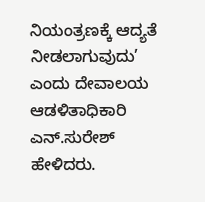ನಿಯಂತ್ರಣಕ್ಕೆ ಆದ್ಯತೆ ನೀಡಲಾಗುವುದು’ ಎಂದು ದೇವಾಲಯ ಆಡಳಿತಾಧಿಕಾರಿ ಎನ್.ಸುರೇಶ್ ಹೇಳಿದರು.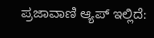ಪ್ರಜಾವಾಣಿ ಆ್ಯಪ್ ಇಲ್ಲಿದೆ: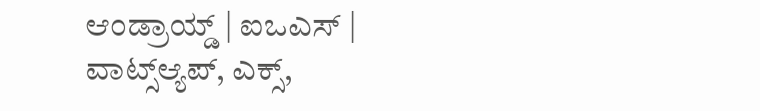ಆಂಡ್ರಾಯ್ಡ್ | ಐಒಎಸ್ | ವಾಟ್ಸ್ಆ್ಯಪ್, ಎಕ್ಸ್,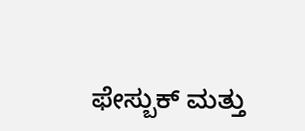ಫೇಸ್ಬುಕ್ ಮತ್ತು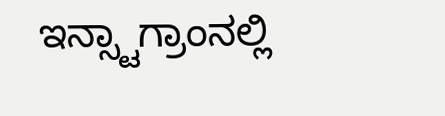ಇನ್ಸ್ಟಾಗ್ರಾಂನಲ್ಲಿ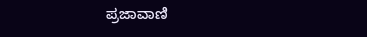ಪ್ರಜಾವಾಣಿ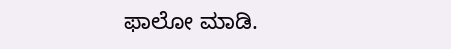ಫಾಲೋ ಮಾಡಿ.